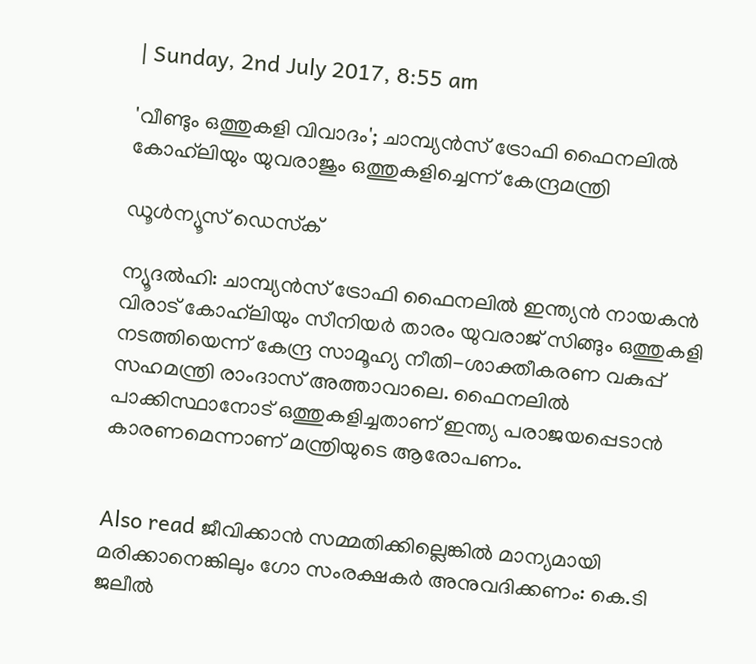| Sunday, 2nd July 2017, 8:55 am

'വീണ്ടും ഒത്തുകളി വിവാദം'; ചാമ്പ്യന്‍സ് ട്രോഫി ഫൈനലില്‍ കോഹ്‌ലിയും യുവരാജും ഒത്തുകളിച്ചെന്ന് കേന്ദ്രമന്ത്രി

ഡൂള്‍ന്യൂസ് ഡെസ്‌ക്

ന്യൂദല്‍ഹി: ചാമ്പ്യന്‍സ് ട്രോഫി ഫൈനലില്‍ ഇന്ത്യന്‍ നായകന്‍ വിരാട് കോഹ്‌ലിയും സീനിയര്‍ താരം യുവരാജ് സിങ്ങും ഒത്തുകളി നടത്തിയെന്ന് കേന്ദ്ര സാമൂഹ്യ നീതി-ശാക്തീകരണ വകുപ്പ് സഹമന്ത്രി രാംദാസ് അത്താവാലെ. ഫൈനലില്‍ പാക്കിസ്ഥാനോട് ഒത്തുകളിച്ചതാണ് ഇന്ത്യ പരാജയപ്പെടാന്‍ കാരണമെന്നാണ് മന്ത്രിയുടെ ആരോപണം.


Also read ജീവിക്കാന്‍ സമ്മതിക്കില്ലെങ്കില്‍ മാന്യമായി മരിക്കാനെങ്കിലും ഗോ സംരക്ഷകര്‍ അനുവദിക്കണം: കെ.ടി ജലീല്‍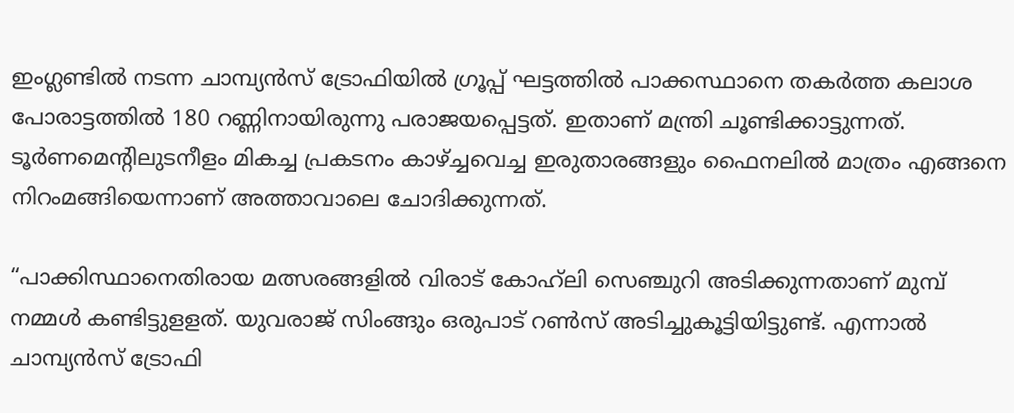ഇംഗ്ലണ്ടില്‍ നടന്ന ചാമ്പ്യന്‍സ് ട്രോഫിയില്‍ ഗ്രൂപ്പ് ഘട്ടത്തില്‍ പാക്കസ്ഥാനെ തകര്‍ത്ത കലാശ പോരാട്ടത്തില്‍ 180 റണ്ണിനായിരുന്നു പരാജയപ്പെട്ടത്. ഇതാണ് മന്ത്രി ചൂണ്ടിക്കാട്ടുന്നത്. ടൂര്‍ണമെന്റിലുടനീളം മികച്ച പ്രകടനം കാഴ്ച്ചവെച്ച ഇരുതാരങ്ങളും ഫൈനലില്‍ മാത്രം എങ്ങനെ നിറംമങ്ങിയെന്നാണ് അത്താവാലെ ചോദിക്കുന്നത്.

“പാക്കിസ്ഥാനെതിരായ മത്സരങ്ങളില്‍ വിരാട് കോഹ്‌ലി സെഞ്ചുറി അടിക്കുന്നതാണ് മുമ്പ് നമ്മള്‍ കണ്ടിട്ടുളളത്. യുവരാജ് സിംങ്ങും ഒരുപാട് റണ്‍സ് അടിച്ചുകൂട്ടിയിട്ടുണ്ട്. എന്നാല്‍ ചാമ്പ്യന്‍സ് ട്രോഫി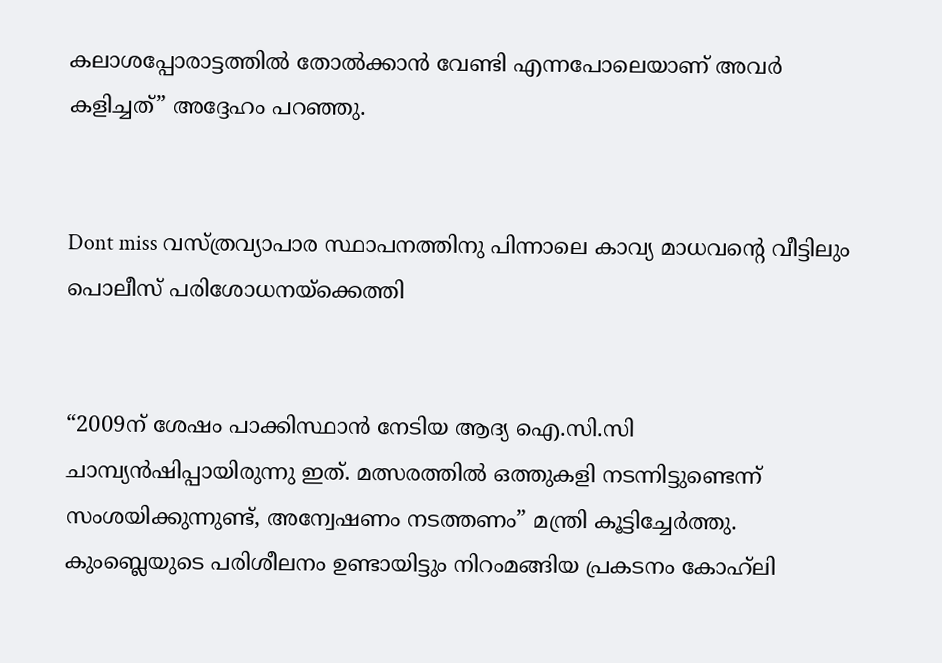കലാശപ്പോരാട്ടത്തില്‍ തോല്‍ക്കാന്‍ വേണ്ടി എന്നപോലെയാണ് അവര്‍ കളിച്ചത്” അദ്ദേഹം പറഞ്ഞു.


Dont miss വസ്ത്രവ്യാപാര സ്ഥാപനത്തിനു പിന്നാലെ കാവ്യ മാധവന്റെ വീട്ടിലും പൊലീസ് പരിശോധനയ്‌ക്കെത്തി


“2009ന് ശേഷം പാക്കിസ്ഥാന്‍ നേടിയ ആദ്യ ഐ.സി.സി ചാമ്പ്യന്‍ഷിപ്പായിരുന്നു ഇത്. മത്സരത്തില്‍ ഒത്തുകളി നടന്നിട്ടുണ്ടെന്ന് സംശയിക്കുന്നുണ്ട്, അന്വേഷണം നടത്തണം” മന്ത്രി കൂട്ടിച്ചേര്‍ത്തു. കുംബ്ലെയുടെ പരിശീലനം ഉണ്ടായിട്ടും നിറംമങ്ങിയ പ്രകടനം കോഹ്‌ലി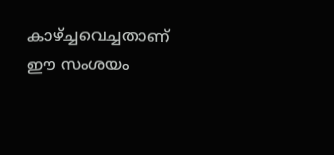കാഴ്ച്ചവെച്ചതാണ് ഈ സംശയം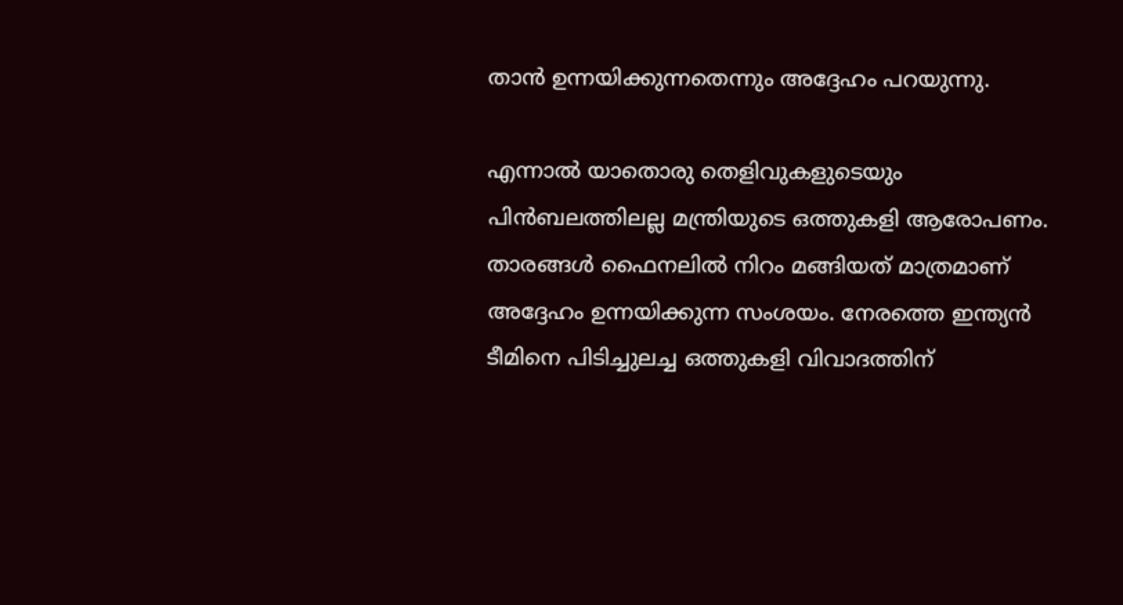താന്‍ ഉന്നയിക്കുന്നതെന്നും അദ്ദേഹം പറയുന്നു.

എന്നാല്‍ യാതൊരു തെളിവുകളുടെയും പിന്‍ബലത്തിലല്ല മന്ത്രിയുടെ ഒത്തുകളി ആരോപണം. താരങ്ങള്‍ ഫൈനലില്‍ നിറം മങ്ങിയത് മാത്രമാണ് അദ്ദേഹം ഉന്നയിക്കുന്ന സംശയം. നേരത്തെ ഇന്ത്യന്‍ ടീമിനെ പിടിച്ചുലച്ച ഒത്തുകളി വിവാദത്തിന്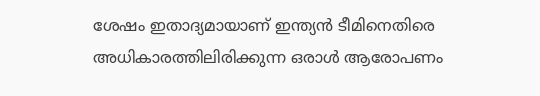ശേഷം ഇതാദ്യമായാണ് ഇന്ത്യന്‍ ടീമിനെതിരെ അധികാരത്തിലിരിക്കുന്ന ഒരാള്‍ ആരോപണം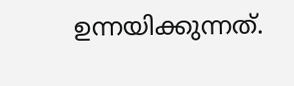ഉന്നയിക്കുന്നത്.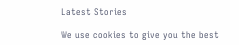Latest Stories

We use cookies to give you the best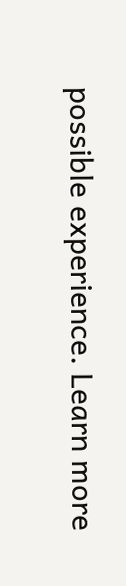possible experience. Learn more